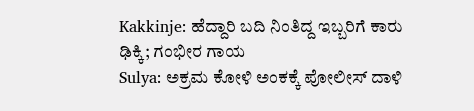Kakkinje: ಹೆದ್ದಾರಿ ಬದಿ ನಿಂತಿದ್ದ ಇಬ್ಬರಿಗೆ ಕಾರು ಢಿಕ್ಕಿ; ಗಂಭೀರ ಗಾಯ
Sulya: ಅಕ್ರಮ ಕೋಳಿ ಅಂಕಕ್ಕೆ ಪೋಲೀಸ್ ದಾಳಿ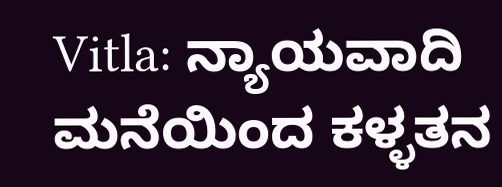Vitla: ನ್ಯಾಯವಾದಿ ಮನೆಯಿಂದ ಕಳ್ಳತನ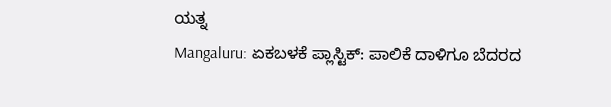ಯತ್ನ
Mangaluru: ಏಕಬಳಕೆ ಪ್ಲಾಸ್ಟಿಕ್: ಪಾಲಿಕೆ ದಾಳಿಗೂ ಬೆದರದ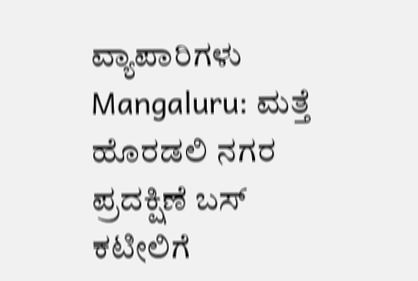ವ್ಯಾಪಾರಿಗಳು
Mangaluru: ಮತ್ತೆ ಹೊರಡಲಿ ನಗರ ಪ್ರದಕ್ಷಿಣೆ ಬಸ್
ಕಟೀಲಿಗೆ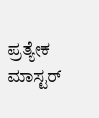ಪ್ರತ್ಯೇಕ ಮಾಸ್ಟರ್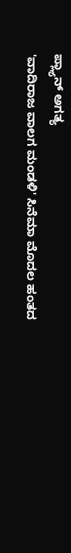ಪ್ಲ್ಯಾನ್ ಅಗತ್ಯ
'ವಾದಿರಾಜ ವಾಲಗ ಮಂಡಳಿ' ಸಿನೆಮಾ ಮೊದಲ ಹಂತದ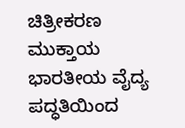ಚಿತ್ರೀಕರಣ ಮುಕ್ತಾಯ
ಭಾರತೀಯ ವೈದ್ಯ ಪದ್ಧತಿಯಿಂದ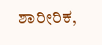ಶಾರೀರಿಕ,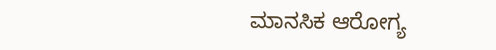ಮಾನಸಿಕ ಆರೋಗ್ಯ